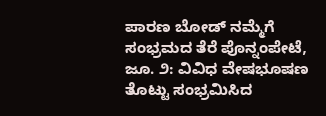ಪಾರಣ ಬೋಡ್ ನಮ್ಮೆಗೆ ಸಂಭ್ರಮದ ತೆರೆ ಪೊನ್ನಂಪೇಟೆ, ಜೂ. ೨: ವಿವಿಧ ವೇಷಭೂಷಣ ತೊಟ್ಟು ಸಂಭ್ರಮಿಸಿದ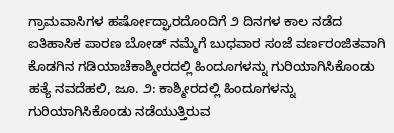ಗ್ರಾಮವಾಸಿಗಳ ಹರ್ಷೋದ್ಘಾರದೊಂದಿಗೆ ೨ ದಿನಗಳ ಕಾಲ ನಡೆದ ಐತಿಹಾಸಿಕ ಪಾರಣ ಬೋಡ್ ನಮ್ಮೆಗೆ ಬುಧವಾರ ಸಂಜೆ ವರ್ಣರಂಜಿತವಾಗಿ
ಕೊಡಗಿನ ಗಡಿಯಾಚೆಕಾಶ್ಮೀರದಲ್ಲಿ ಹಿಂದೂಗಳನ್ನು ಗುರಿಯಾಗಿಸಿಕೊಂಡು ಹತ್ಯೆ ನವದೆಹಲಿ, ಜೂ. ೨: ಕಾಶ್ಮೀರದಲ್ಲಿ ಹಿಂದೂಗಳನ್ನು ಗುರಿಯಾಗಿಸಿಕೊಂಡು ನಡೆಯುತ್ತಿರುವ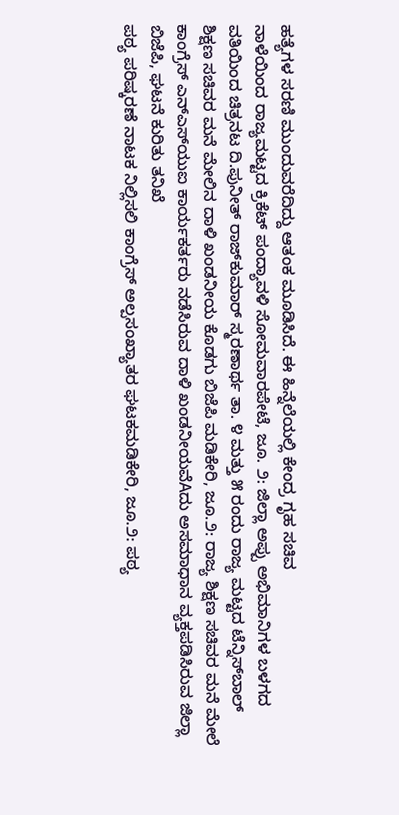ಹತ್ಯೆಗಳ ಸರಣಿ ಮುಂದುವರೆದಿದ್ದು ಆತಂಕ ಮೂಡಿಸಿದೆ. ಈ ಹಿನ್ನೆಲೆಯಲ್ಲಿ ಕೇಂದ್ರ ಗೃಹ ಸಚಿವ
ನಾಳೆಯಿಂದ ರಾಜ್ಯಮಟ್ಟದ ಕ್ರಿಕೆಟ್ ಪಂದ್ಯಾವಳಿ ಸೋಮವಾರಪೇಟೆ, ಜೂ. ೨: ಜಿಲ್ಲಾ ಅಪ್ಪು ಅಭಿಮಾನಿಗಳ ಬಳಗದ ವತಿಯಿಂದ ಚಿತ್ರನಟ ದಿ.ಪುನೀತ್ ರಾಜ್‌ಕುಮಾರ್ ಸ್ಮರಣಾರ್ಥ ತಾ. ೪ ಮತ್ತು ೫ ರಂದು ರಾಜ್ಯ ಮಟ್ಟದ ಟೆನ್ನಿಸ್‌ಬಾಲ್
ಶಿಕ್ಷಣ ಸಚಿವರ ಮನೆ ಮೇಲಿನ ದಾಳಿ ಖಂಡನೀಯ ಕೊಡಗು ಬಿಜೆಪಿ ಮಡಿಕೇರಿ, ಜೂ.೨: ರಾಜ್ಯ ಶಿಕ್ಷಣ ಸಚಿವರ ಮನೆ ಮೇಲೆ ಕಾಂಗ್ರೆಸ್ ಎನ್‌ಎಸ್‌ಯುಐ ಕಾರ್ಯಕರ್ತರು ನಡೆಸಿರುವ ದಾಳಿ ಖಂಡನೀಯವೆAದು ಅಸಮಾಧಾನ ವ್ಯಕ್ತಪಡಿಸಿರುವ ಜಿಲ್ಲಾ ಬಿಜೆಪಿ, ಘಟನೆ ಕುರಿತು ತನಿಖೆ
ಪಠ್ಯ ಪರಿಷ್ಕರಣೆ ನಾಟಕ ನಿಲ್ಲಿಸಲಿ ಕಾಂಗ್ರೆಸ್ ಅಲ್ಪಸಂಖ್ಯಾತರ ಘಟಕಮಡಿಕೇರಿ, ಜೂ.೨: ಪಠ್ಯ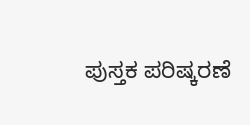ಪುಸ್ತಕ ಪರಿಷ್ಕರಣೆ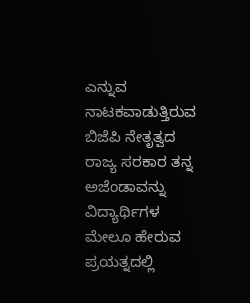ಎನ್ನುವ ನಾಟಕವಾಡುತ್ತಿರುವ ಬಿಜೆಪಿ ನೇತೃತ್ವದ ರಾಜ್ಯ ಸರಕಾರ ತನ್ನ ಅಜೆಂಡಾವನ್ನು ವಿದ್ಯಾರ್ಥಿಗಳ ಮೇಲೂ ಹೇರುವ ಪ್ರಯತ್ನದಲ್ಲಿ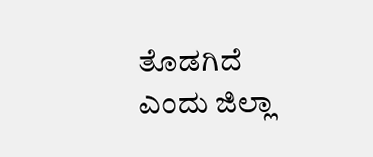ತೊಡಗಿದೆ ಎಂದು ಜಿಲ್ಲಾ